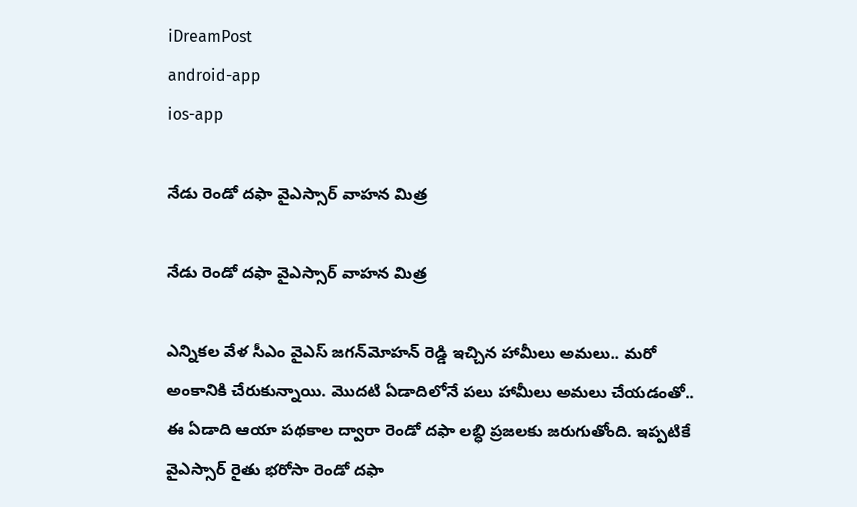iDreamPost
android-app
ios-app

నేడు రెండో దఫా వైఎస్సార్‌ వాహన మిత్ర

నేడు రెండో దఫా వైఎస్సార్‌ వాహన మిత్ర

ఎన్నికల వేళ సీఎం వైఎస్‌ జగన్‌మోహన్‌ రెడ్డి ఇచ్చిన హామీలు అమలు.. మరో అంకానికి చేరుకున్నాయి. మొదటి ఏడాదిలోనే పలు హామీలు అమలు చేయడంతో.. ఈ ఏడాది ఆయా పథకాల ద్వారా రెండో దఫా లబ్ధి ప్రజలకు జరుగుతోంది. ఇప్పటికే వైఎస్సార్‌ రైతు భరోసా రెండో దఫా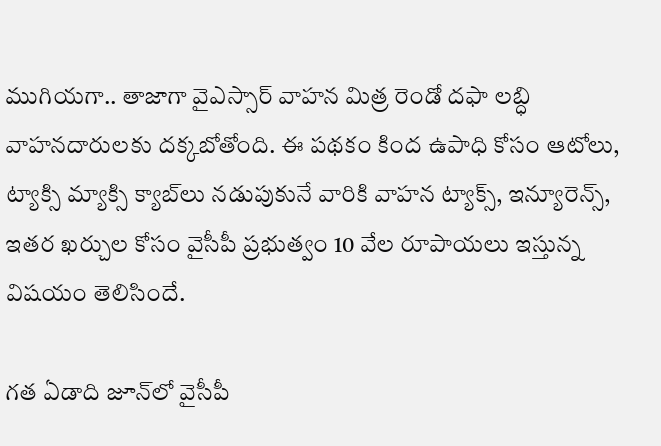ముగియగా.. తాజాగా వైఎస్సార్‌ వాహన మిత్ర రెండో దఫా లబ్ధి వాహనదారులకు దక్కబోతోంది. ఈ పథకం కింద ఉపాధి కోసం ఆటోలు, ట్యాక్సి మ్యాక్సి క్యాబ్‌లు నడుపుకునే వారికి వాహన ట్యాక్స్, ఇన్యూరెన్స్, ఇతర ఖర్చుల కోసం వైసీపీ ప్రభుత్వం 10 వేల రూపాయలు ఇస్తున్న విషయం తెలిసిందే.

గత ఏడాది జూన్‌లో వైసీపీ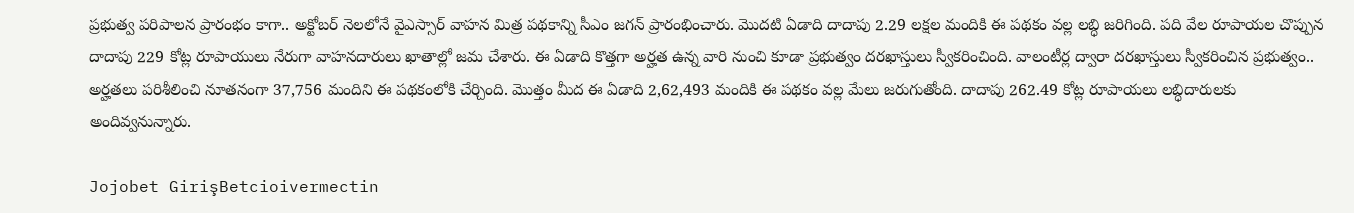ప్రభుత్వ పరిపాలన ప్రారంభం కాగా.. అక్టోబర్‌ నెలలోనే వైఎస్సార్‌ వాహన మిత్ర పథకాన్ని సీఎం జగన్‌ ప్రారంభించారు. మొదటి ఏడాది దాదాపు 2.29 లక్షల మందికి ఈ పథకం వల్ల లబ్ధి జరిగింది. పది వేల రూపాయల చొప్పున దాదాపు 229 కోట్ల రూపాయులు నేరుగా వాహనదారులు ఖాతాల్లో జమ చేశారు. ఈ ఏడాది కొత్తగా అర్హత ఉన్న వారి నుంచి కూడా ప్రభుత్వం దరఖాస్తులు స్వీకరించింది. వాలంటీర్ల ద్వారా దరఖాస్తులు స్వీకరించిన ప్రభుత్వం.. అర్హతలు పరిశీలించి నూతనంగా 37,756 మందిని ఈ పథకంలోకి చేర్చింది. మొత్తం మీద ఈ ఏడాది 2,62,493 మందికి ఈ పథకం వల్ల మేలు జరుగుతోంది. దాదాపు 262.49 కోట్ల రూపాయలు లబ్ధిదారులకు అందివ్వనున్నారు.

Jojobet GirişBetcioivermectin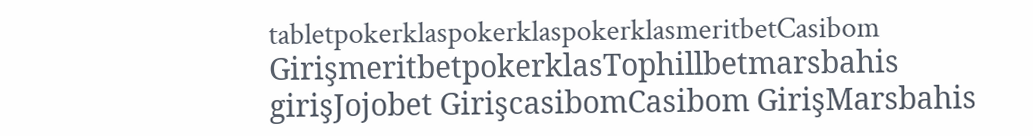tabletpokerklaspokerklaspokerklasmeritbetCasibom GirişmeritbetpokerklasTophillbetmarsbahis girişJojobet GirişcasibomCasibom GirişMarsbahis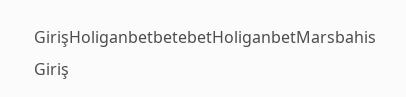GirişHoliganbetbetebetHoliganbetMarsbahis Giriş